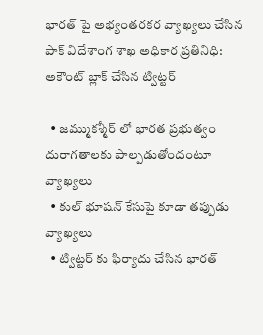భారత్ పై అభ్యంతరకర వ్యాఖ్యలు చేసిన పాక్ విదేశాంగ శాఖ అధికార ప్రతినిధి: అకౌంట్ బ్లాక్ చేసిన ట్విట్టర్

  • జమ్ముకశ్మీర్ లో భారత ప్రభుత్వం దురాగతాలకు పాల్పడుతోందంటూ వ్యాఖ్యలు
  • కుల్ భూషన్ కేసుపై కూడా తప్పుడు వ్యాఖ్యలు
  • ట్విట్టర్ కు ఫిర్యాదు చేసిన భారత్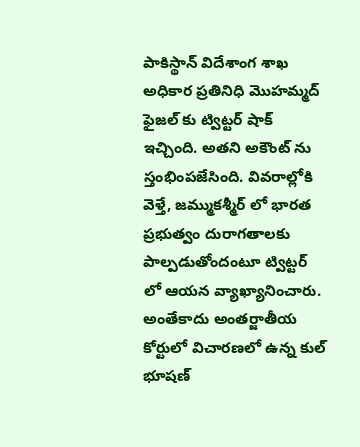పాకిస్థాన్ విదేశాంగ శాఖ అధికార ప్రతినిధి మొహమ్మద్ ఫైజల్ కు ట్విట్టర్ షాక్ ఇచ్చింది. అతని అకౌంట్ ను స్తంభింపజేసింది. వివరాల్లోకి వెళ్తే, జమ్ముకశ్మీర్ లో భారత ప్రభుత్వం దురాగతాలకు పాల్పడుతోందంటూ ట్విట్టర్ లో ఆయన వ్యాఖ్యానించారు. అంతేకాదు అంతర్జాతీయ కోర్టులో విచారణలో ఉన్న కుల్ భూషణ్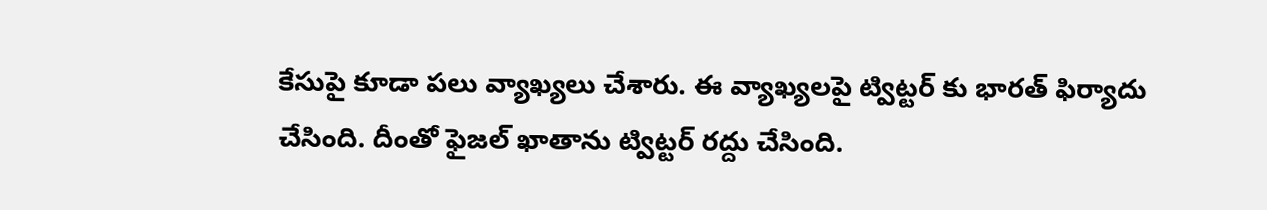కేసుపై కూడా పలు వ్యాఖ్యలు చేశారు. ఈ వ్యాఖ్యలపై ట్విట్టర్ కు భారత్ ఫిర్యాదు చేసింది. దీంతో ఫైజల్ ఖాతాను ట్విట్టర్ రద్దు చేసింది.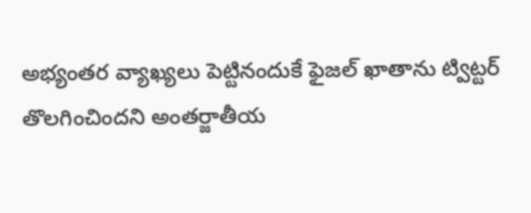అభ్యంతర వ్యాఖ్యలు పెట్టినందుకే ఫైజల్ ఖాతాను ట్విట్టర్ తొలగించిందని అంతర్జాతీయ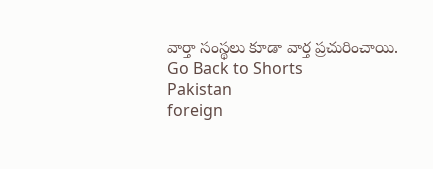వార్తా సంస్థలు కూడా వార్త ప్రచురించాయి.
Go Back to Shorts
Pakistan
foreign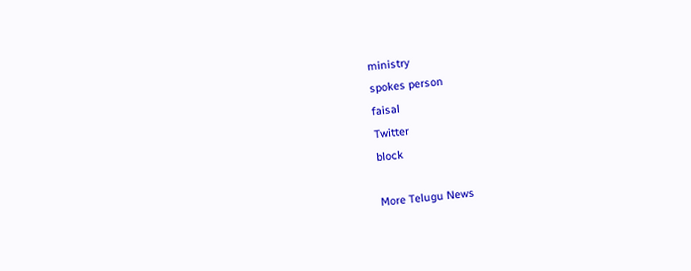ministry
spokes person
faisal
Twitter
block

More Telugu News